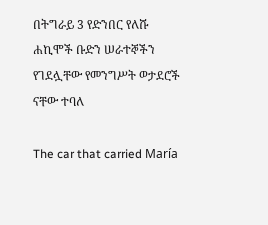በትግራይ 3 የድንበር የለሹ ሐኪሞች ቡድን ሠራተኞችን የገደሏቸው የመንግሥት ወታደሮች ናቸው ተባለ

The car that carried María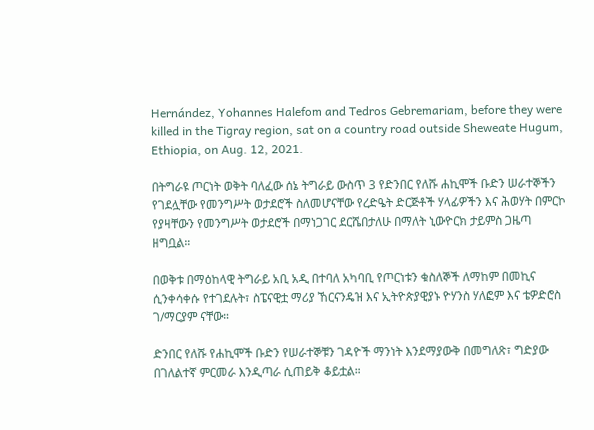Hernández, Yohannes Halefom and Tedros Gebremariam, before they were killed in the Tigray region, sat on a country road outside Sheweate Hugum, Ethiopia, on Aug. 12, 2021.

በትግራዩ ጦርነት ወቅት ባለፈው ሰኔ ትግራይ ውስጥ 3 የድንበር የለሹ ሐኪሞች ቡድን ሠራተኞችን የገደሏቸው የመንግሥት ወታደሮች ስለመሆናቸው የረድዔት ድርጅቶች ሃላፊዎችን እና ሕወሃት በምርኮ የያዛቸውን የመንግሥት ወታደሮች በማነጋገር ደርሼበታለሁ በማለት ኒውዮርክ ታይምስ ጋዜጣ ዘግቧል።

በወቅቱ በማዕከላዊ ትግራይ አቢ አዲ በተባለ አካባቢ የጦርነቱን ቁስለኞች ለማከም በመኪና ሲንቀሳቀሱ የተገደሉት፣ ስፔናዊቷ ማሪያ ኸርናንዴዝ እና ኢትዮጵያዊያኑ ዮሃንስ ሃለፎም እና ቴዎድሮስ ገ/ማርያም ናቸው።

ድንበር የለሹ የሐኪሞች ቡድን የሠራተኞቹን ገዳዮች ማንነት እንደማያውቅ በመግለጽ፣ ግድያው በገለልተኛ ምርመራ እንዲጣራ ሲጠይቅ ቆይቷል።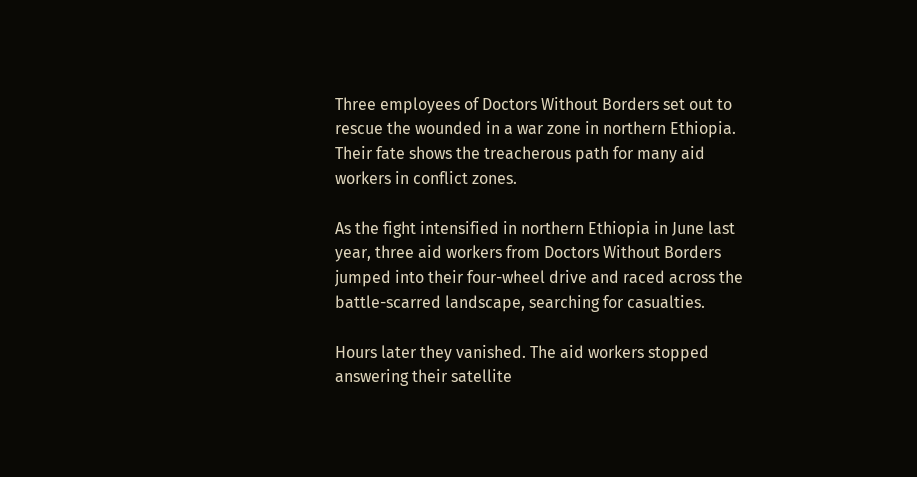Three employees of Doctors Without Borders set out to rescue the wounded in a war zone in northern Ethiopia. Their fate shows the treacherous path for many aid workers in conflict zones.

As the fight intensified in northern Ethiopia in June last year, three aid workers from Doctors Without Borders jumped into their four-wheel drive and raced across the battle-scarred landscape, searching for casualties.

Hours later they vanished. The aid workers stopped answering their satellite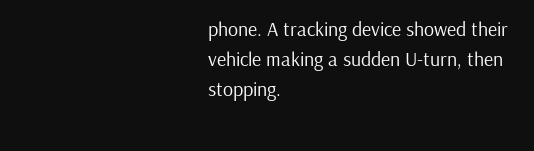phone. A tracking device showed their vehicle making a sudden U-turn, then stopping.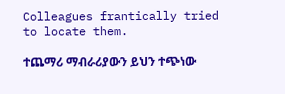Colleagues frantically tried to locate them.

ተጨማሪ ማብራሪያውን ይህን ተጭነው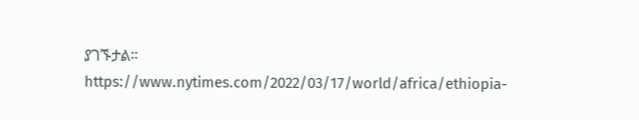ያገኙታል። https://www.nytimes.com/2022/03/17/world/africa/ethiopia-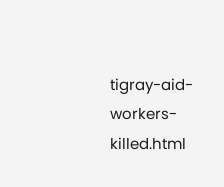tigray-aid-workers-killed.html